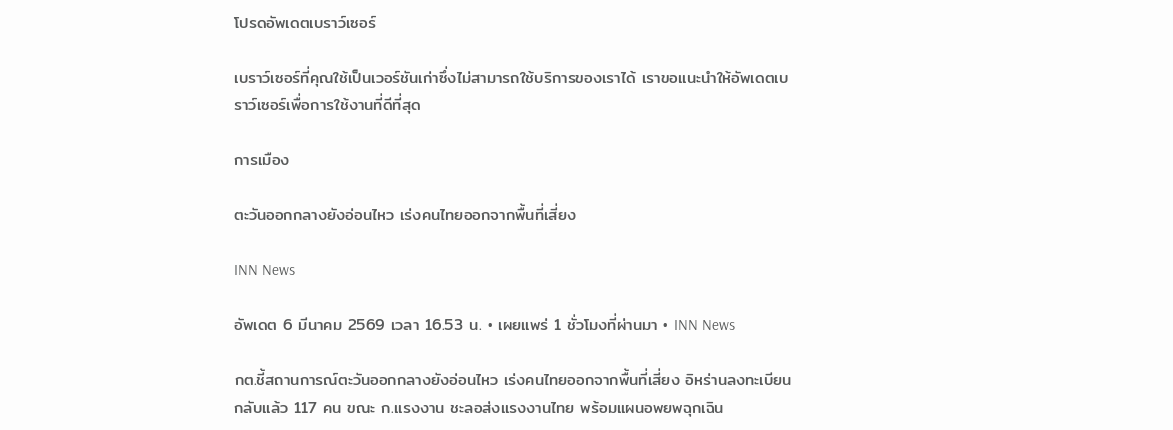โปรดอัพเดตเบราว์เซอร์

เบราว์เซอร์ที่คุณใช้เป็นเวอร์ชันเก่าซึ่งไม่สามารถใช้บริการของเราได้ เราขอแนะนำให้อัพเดตเบราว์เซอร์เพื่อการใช้งานที่ดีที่สุด

การเมือง

ตะวันออกกลางยังอ่อนไหว เร่งคนไทยออกจากพื้นที่เสี่ยง

INN News

อัพเดต 6 มีนาคม 2569 เวลา 16.53 น. • เผยแพร่ 1 ชั่วโมงที่ผ่านมา • INN News

กต.ชี้สถานการณ์ตะวันออกกลางยังอ่อนไหว เร่งคนไทยออกจากพื้นที่เสี่ยง อิหร่านลงทะเบียนกลับแล้ว 117 คน ขณะ ก.แรงงาน ชะลอส่งแรงงานไทย พร้อมแผนอพยพฉุกเฉิน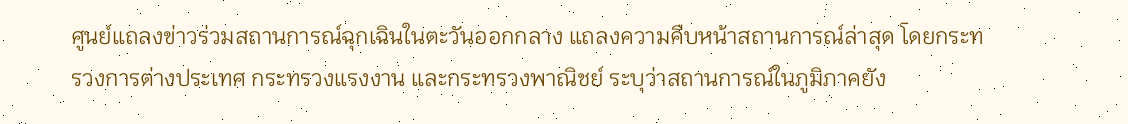ศูนย์แถลงข่าวร่วมสถานการณ์ฉุกเฉินในตะวันออกกลาง แถลงความคืบหน้าสถานการณ์ล่าสุด โดยกระทรวงการต่างประเทศ กระทรวงแรงงาน และกระทรวงพาณิชย์ ระบุว่าสถานการณ์ในภูมิภาคยัง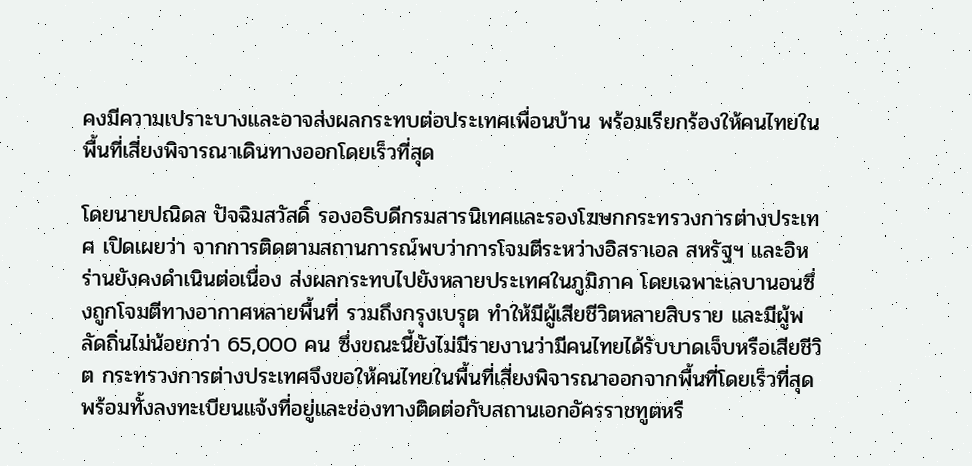คงมีความเปราะบางและอาจส่งผลกระทบต่อประเทศเพื่อนบ้าน พร้อมเรียกร้องให้คนไทยในพื้นที่เสี่ยงพิจารณาเดินทางออกโดยเร็วที่สุด

โดยนายปณิดล ปัจฉิมสวัสดิ์ รองอธิบดีกรมสารนิเทศและรองโฆษกกระทรวงการต่างประเทศ เปิดเผยว่า จากการติดตามสถานการณ์พบว่าการโจมตีระหว่างอิสราเอล สหรัฐฯ และอิหร่านยังคงดำเนินต่อเนื่อง ส่งผลกระทบไปยังหลายประเทศในภูมิภาค โดยเฉพาะเลบานอนซึ่งถูกโจมตีทางอากาศหลายพื้นที่ รวมถึงกรุงเบรุต ทำให้มีผู้เสียชีวิตหลายสิบราย และมีผู้พลัดถิ่นไม่น้อยกว่า 65,000 คน ซึ่งขณะนี้ยังไม่มีรายงานว่ามีคนไทยได้รับบาดเจ็บหรือเสียชีวิต กระทรวงการต่างประเทศจึงขอให้คนไทยในพื้นที่เสี่ยงพิจารณาออกจากพื้นที่โดยเร็วที่สุด พร้อมทั้งลงทะเบียนแจ้งที่อยู่และช่องทางติดต่อกับสถานเอกอัครราชทูตหรื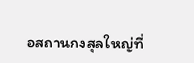อสถานกงสุลใหญ่ที่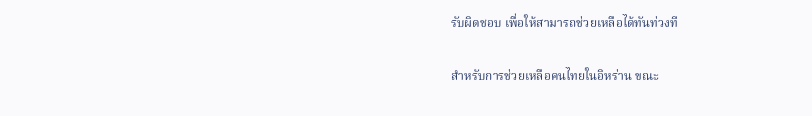รับผิดชอบ เพื่อให้สามารถช่วยเหลือได้ทันท่วงที

สำหรับการช่วยเหลือคนไทยในอิหร่าน ขณะ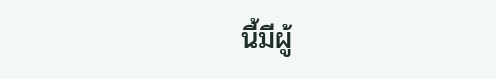นี้มีผู้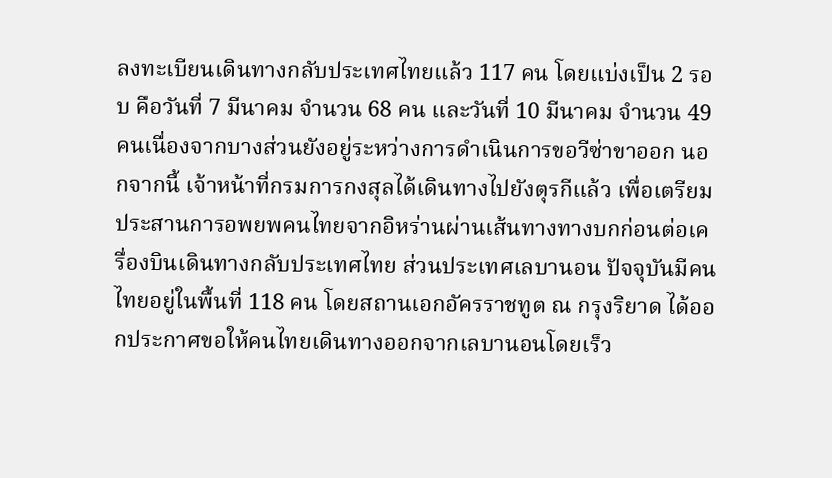ลงทะเบียนเดินทางกลับประเทศไทยแล้ว 117 คน โดยแบ่งเป็น 2 รอบ คือวันที่ 7 มีนาคม จำนวน 68 คน และวันที่ 10 มีนาคม จำนวน 49 คนเนื่องจากบางส่วนยังอยู่ระหว่างการดำเนินการขอวีซ่าขาออก นอกจากนี้ เจ้าหน้าที่กรมการกงสุลได้เดินทางไปยังตุรกีแล้ว เพื่อเตรียมประสานการอพยพคนไทยจากอิหร่านผ่านเส้นทางทางบกก่อนต่อเครื่องบินเดินทางกลับประเทศไทย ส่วนประเทศเลบานอน ปัจจุบันมีคนไทยอยู่ในพื้นที่ 118 คน โดยสถานเอกอัครราชทูต ณ กรุงริยาด ได้ออกประกาศขอให้คนไทยเดินทางออกจากเลบานอนโดยเร็ว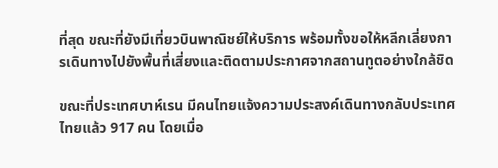ที่สุด ขณะที่ยังมีเที่ยวบินพาณิชย์ให้บริการ พร้อมทั้งขอให้หลีกเลี่ยงการเดินทางไปยังพื้นที่เสี่ยงและติดตามประกาศจากสถานทูตอย่างใกล้ชิด

ขณะที่ประเทศบาห์เรน มีคนไทยแจ้งความประสงค์เดินทางกลับประเทศไทยแล้ว 917 คน โดยเมื่อ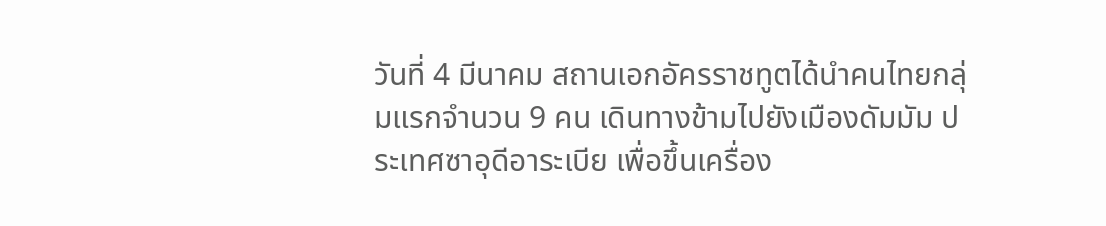วันที่ 4 มีนาคม สถานเอกอัครราชทูตได้นำคนไทยกลุ่มแรกจำนวน 9 คน เดินทางข้ามไปยังเมืองดัมมัม ประเทศซาอุดีอาระเบีย เพื่อขึ้นเครื่อง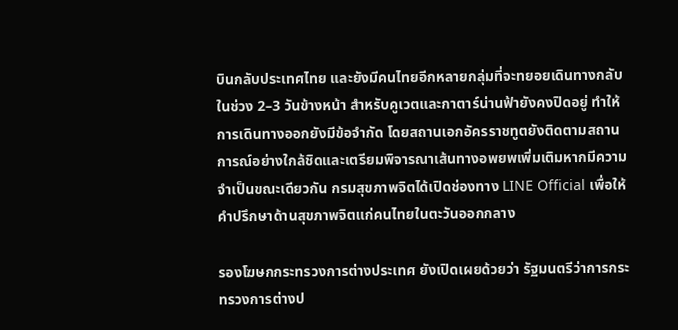บินกลับประเทศไทย และยังมีคนไทยอีกหลายกลุ่มที่จะทยอยเดินทางกลับในช่วง 2–3 วันข้างหน้า สำหรับคูเวตและกาตาร์น่านฟ้ายังคงปิดอยู่ ทำให้การเดินทางออกยังมีข้อจำกัด โดยสถานเอกอัครราชทูตยังติดตามสถานการณ์อย่างใกล้ชิดและเตรียมพิจารณาเส้นทางอพยพเพิ่มเติมหากมีความจำเป็นขณะเดียวกัน กรมสุขภาพจิตได้เปิดช่องทาง LINE Official เพื่อให้คำปรึกษาด้านสุขภาพจิตแก่คนไทยในตะวันออกกลาง

รองโฆษกกระทรวงการต่างประเทศ ยังเปิดเผยด้วยว่า รัฐมนตรีว่าการกระทรวงการต่างป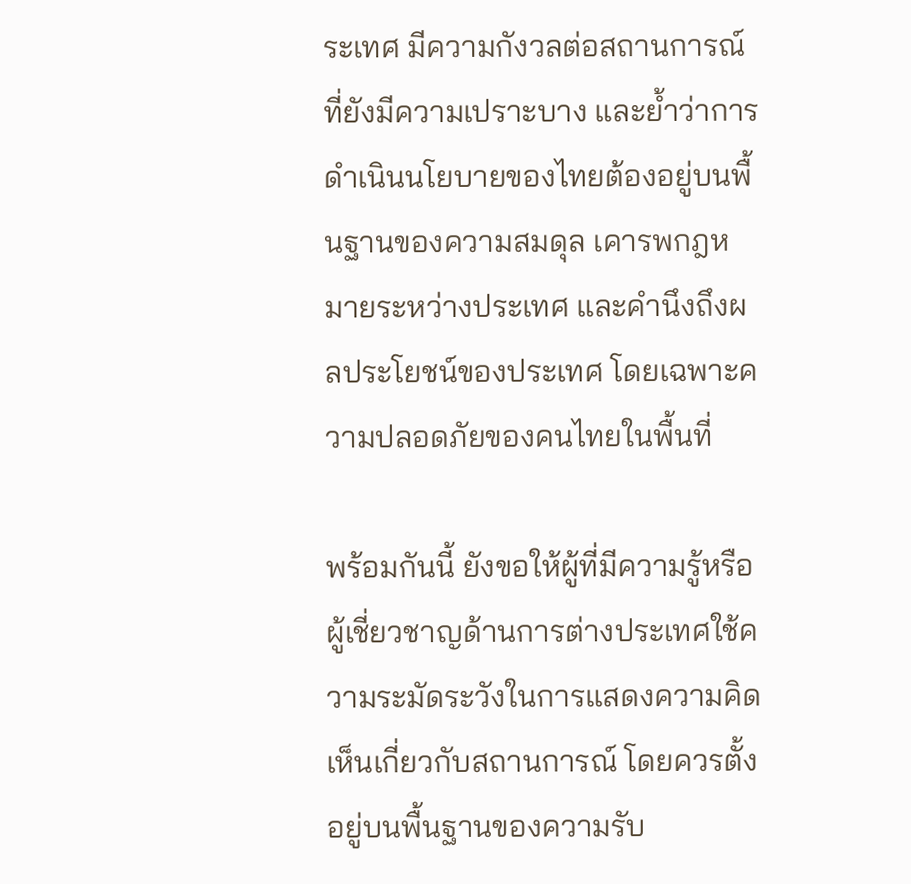ระเทศ มีความกังวลต่อสถานการณ์ที่ยังมีความเปราะบาง และย้ำว่าการดำเนินนโยบายของไทยต้องอยู่บนพื้นฐานของความสมดุล เคารพกฎหมายระหว่างประเทศ และคำนึงถึงผลประโยชน์ของประเทศ โดยเฉพาะความปลอดภัยของคนไทยในพื้นที่

พร้อมกันนี้ ยังขอให้ผู้ที่มีความรู้หรือผู้เชี่ยวชาญด้านการต่างประเทศใช้ความระมัดระวังในการแสดงความคิดเห็นเกี่ยวกับสถานการณ์ โดยควรตั้งอยู่บนพื้นฐานของความรับ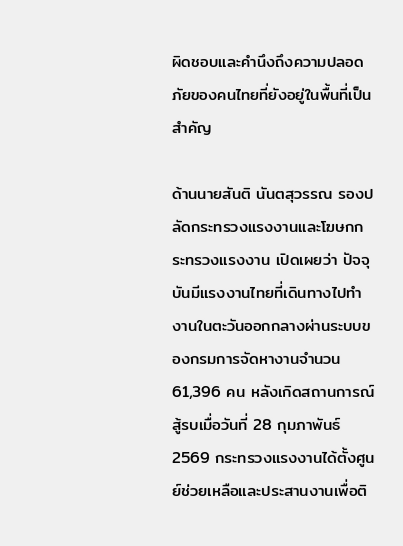ผิดชอบและคำนึงถึงความปลอดภัยของคนไทยที่ยังอยู่ในพื้นที่เป็นสำคัญ

ด้านนายสันติ นันตสุวรรณ รองปลัดกระทรวงแรงงานและโฆษกกระทรวงแรงงาน เปิดเผยว่า ปัจจุบันมีแรงงานไทยที่เดินทางไปทำงานในตะวันออกกลางผ่านระบบของกรมการจัดหางานจำนวน 61,396 คน หลังเกิดสถานการณ์สู้รบเมื่อวันที่ 28 กุมภาพันธ์ 2569 กระทรวงแรงงานได้ตั้งศูนย์ช่วยเหลือและประสานงานเพื่อติ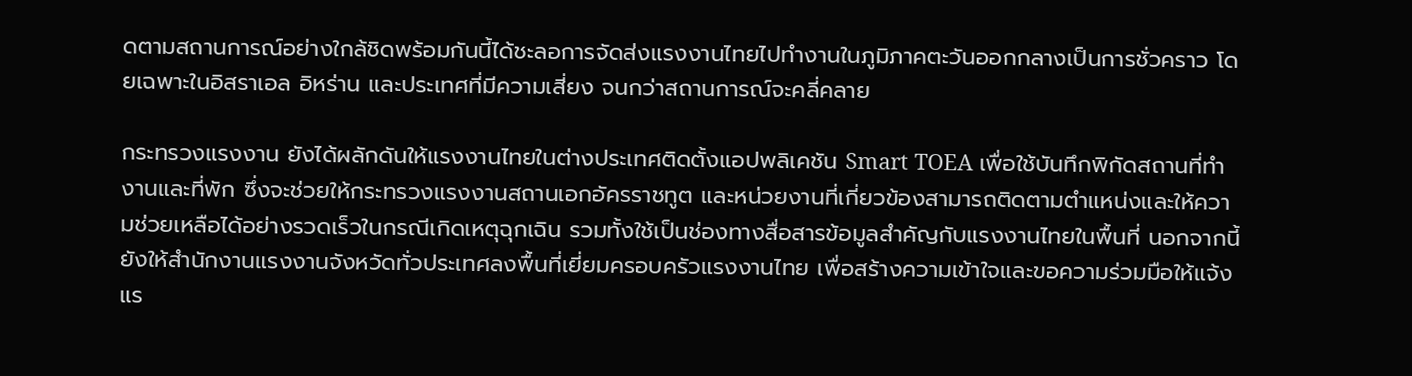ดตามสถานการณ์อย่างใกล้ชิดพร้อมกันนี้ได้ชะลอการจัดส่งแรงงานไทยไปทำงานในภูมิภาคตะวันออกกลางเป็นการชั่วคราว โดยเฉพาะในอิสราเอล อิหร่าน และประเทศที่มีความเสี่ยง จนกว่าสถานการณ์จะคลี่คลาย

กระทรวงแรงงาน ยังได้ผลักดันให้แรงงานไทยในต่างประเทศติดตั้งแอปพลิเคชัน Smart TOEA เพื่อใช้บันทึกพิกัดสถานที่ทำงานและที่พัก ซึ่งจะช่วยให้กระทรวงแรงงานสถานเอกอัครราชทูต และหน่วยงานที่เกี่ยวข้องสามารถติดตามตำแหน่งและให้ความช่วยเหลือได้อย่างรวดเร็วในกรณีเกิดเหตุฉุกเฉิน รวมทั้งใช้เป็นช่องทางสื่อสารข้อมูลสำคัญกับแรงงานไทยในพื้นที่ นอกจากนี้ ยังให้สำนักงานแรงงานจังหวัดทั่วประเทศลงพื้นที่เยี่ยมครอบครัวแรงงานไทย เพื่อสร้างความเข้าใจและขอความร่วมมือให้แจ้งแร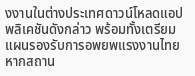งงานในต่างประเทศดาวน์โหลดแอปพลิเคชันดังกล่าว พร้อมทั้งเตรียมแผนรองรับการอพยพแรงงานไทย หากสถาน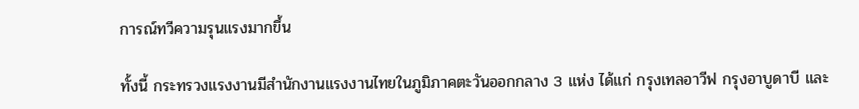การณ์ทวีความรุนแรงมากขึ้น

ทั้งนี้ กระทรวงแรงงานมีสำนักงานแรงงานไทยในภูมิภาคตะวันออกกลาง 3 แห่ง ได้แก่ กรุงเทลอาวีฟ กรุงอาบูดาบี และ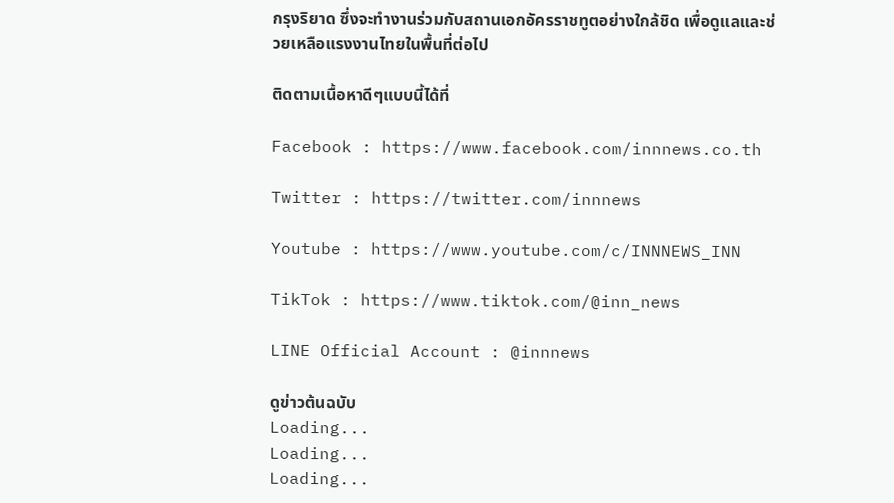กรุงริยาด ซึ่งจะทำงานร่วมกับสถานเอกอัครราชทูตอย่างใกล้ชิด เพื่อดูแลและช่วยเหลือแรงงานไทยในพื้นที่ต่อไป

ติดตามเนื้อหาดีๆแบบนี้ได้ที่

Facebook : https://www.facebook.com/innnews.co.th

Twitter : https://twitter.com/innnews

Youtube : https://www.youtube.com/c/INNNEWS_INN

TikTok : https://www.tiktok.com/@inn_news

LINE Official Account : @innnews

ดูข่าวต้นฉบับ
Loading...
Loading...
Loading...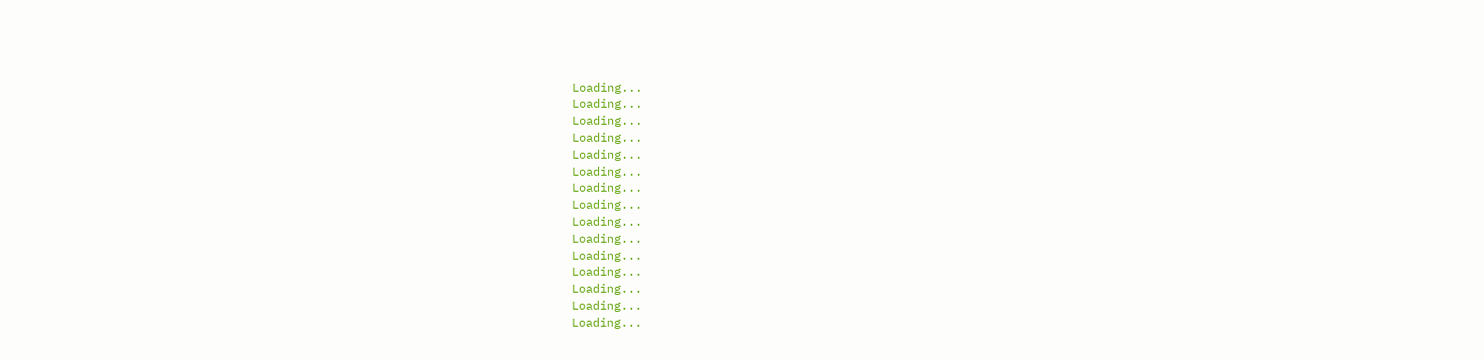Loading...
Loading...
Loading...
Loading...
Loading...
Loading...
Loading...
Loading...
Loading...
Loading...
Loading...
Loading...
Loading...
Loading...
Loading...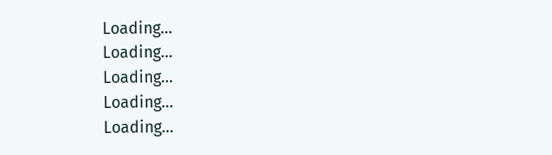Loading...
Loading...
Loading...
Loading...
Loading...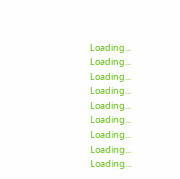Loading...
Loading...
Loading...
Loading...
Loading...
Loading...
Loading...
Loading...
Loading...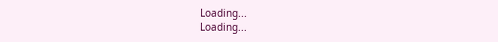Loading...
Loading...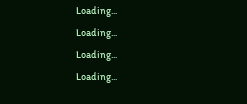Loading...
Loading...
Loading...
Loading...